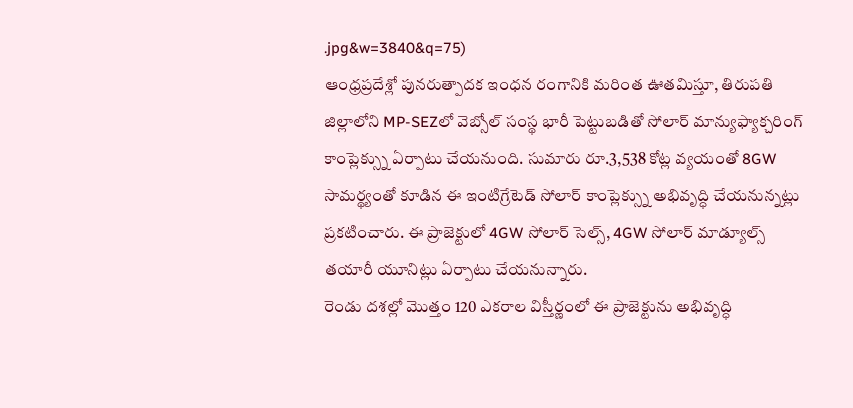.jpg&w=3840&q=75)
ఆంధ్రప్రదేశ్లో పునరుత్పాదక ఇంధన రంగానికి మరింత ఊతమిస్తూ, తిరుపతి జిల్లాలోని MP-SEZలో వెబ్సోల్ సంస్థ భారీ పెట్టుబడితో సోలార్ మాన్యుఫ్యాక్చరింగ్ కాంప్లెక్స్ను ఏర్పాటు చేయనుంది. సుమారు రూ.3,538 కోట్ల వ్యయంతో 8GW సామర్థ్యంతో కూడిన ఈ ఇంటిగ్రేటెడ్ సోలార్ కాంప్లెక్స్ను అభివృద్ధి చేయనున్నట్లు ప్రకటించారు. ఈ ప్రాజెక్టులో 4GW సోలార్ సెల్స్, 4GW సోలార్ మాడ్యూల్స్ తయారీ యూనిట్లు ఏర్పాటు చేయనున్నారు.
రెండు దశల్లో మొత్తం 120 ఎకరాల విస్తీర్ణంలో ఈ ప్రాజెక్టును అభివృద్ధి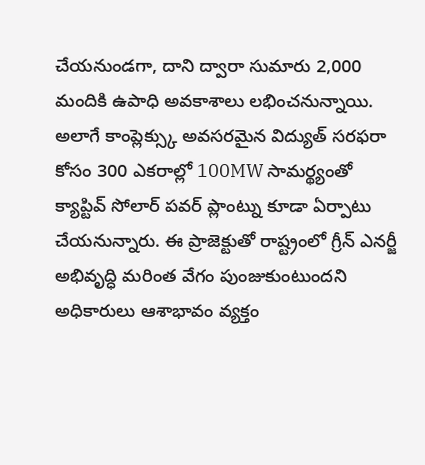చేయనుండగా, దాని ద్వారా సుమారు 2,000 మందికి ఉపాధి అవకాశాలు లభించనున్నాయి. అలాగే కాంప్లెక్స్కు అవసరమైన విద్యుత్ సరఫరా కోసం 300 ఎకరాల్లో 100MW సామర్థ్యంతో క్యాప్టివ్ సోలార్ పవర్ ప్లాంట్ను కూడా ఏర్పాటు చేయనున్నారు. ఈ ప్రాజెక్టుతో రాష్ట్రంలో గ్రీన్ ఎనర్జీ అభివృద్ధి మరింత వేగం పుంజుకుంటుందని అధికారులు ఆశాభావం వ్యక్తం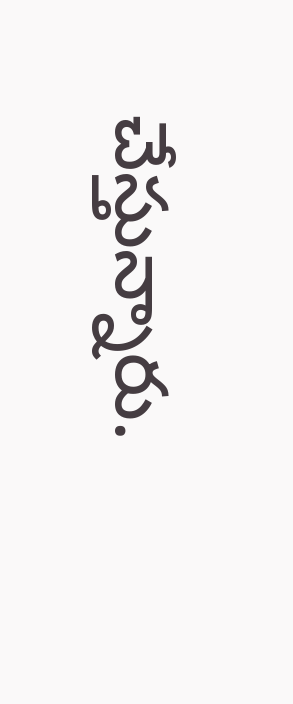చేస్తున్నారు.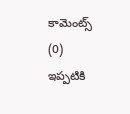కామెంట్స్ (0)
ఇప్పటికి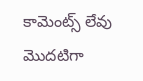కామెంట్స్ లేవు
మొదటిగా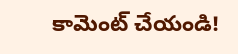కామెంట్ చేయండి!